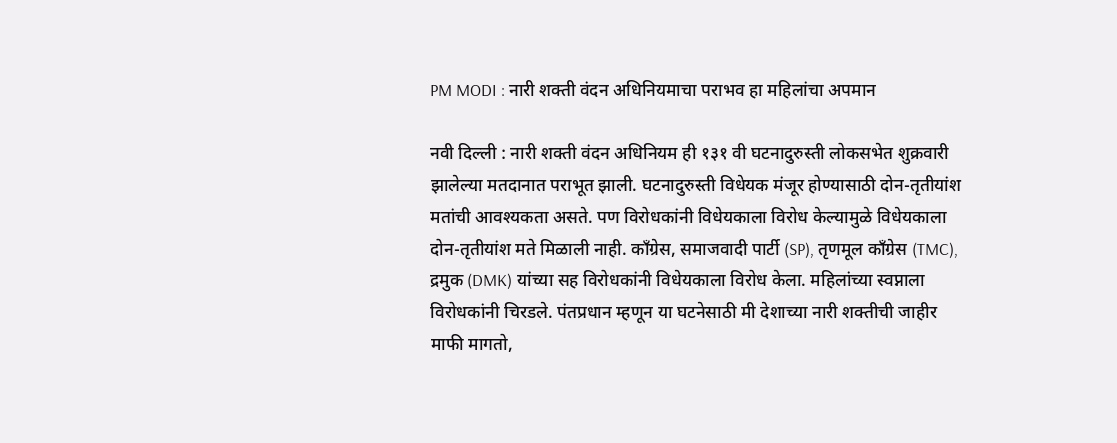PM MODI : नारी शक्ती वंदन अधिनियमाचा पराभव हा महिलांचा अपमान

नवी दिल्ली : नारी शक्ती वंदन अधिनियम ही १३१ वी घटनादुरुस्ती लोकसभेत शुक्रवारी झालेल्या मतदानात पराभूत झाली. घटनादुरुस्ती विधेयक मंजूर होण्यासाठी दोन-तृतीयांश मतांची आवश्यकता असते. पण विरोधकांनी विधेयकाला विरोध केल्यामुळे विधेयकाला दोन-तृतीयांश मते मिळाली नाही. काँग्रेस, समाजवादी पार्टी (SP), तृणमूल काँग्रेस (TMC), द्रमुक (DMK) यांच्या सह विरोधकांनी विधेयकाला विरोध केला. महिलांच्या स्वप्नाला विरोधकांनी चिरडले. पंतप्रधान म्हणून या घटनेसाठी मी देशाच्या नारी शक्तीची जाहीर माफी मागतो,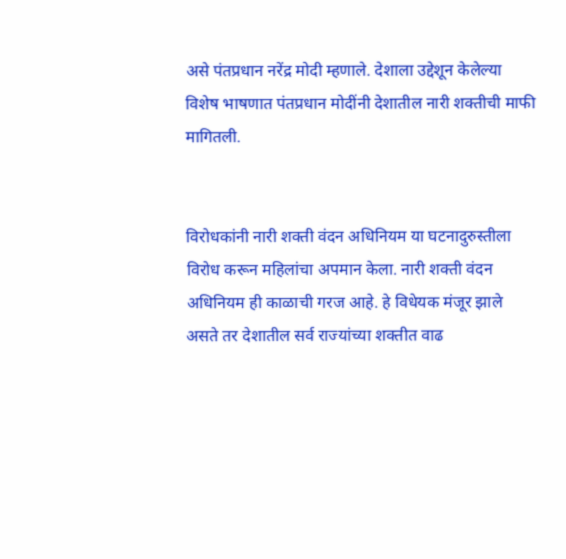असे पंतप्रधान नरेंद्र मोदी म्हणाले. देशाला उद्देशून केलेल्या विशेष भाषणात पंतप्रधान मोदींनी देशातील नारी शक्तीची माफी मागितली.


विरोधकांनी नारी शक्ती वंदन अधिनियम या घटनादुरुस्तीला विरोध करून महिलांचा अपमान केला. नारी शक्ती वंदन अधिनियम ही काळाची गरज आहे. हे विधेयक मंजूर झाले असते तर देशातील सर्व राज्यांच्या शक्तीत वाढ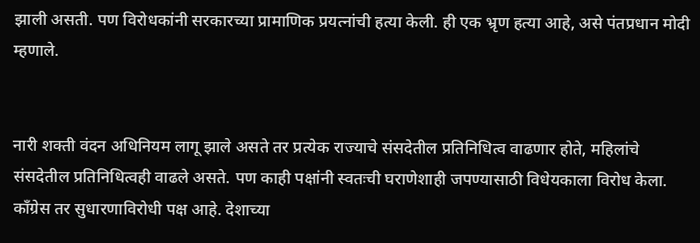झाली असती. पण विरोधकांनी सरकारच्या प्रामाणिक प्रयत्नांची हत्या केली. ही एक भ्रृण हत्या आहे, असे पंतप्रधान मोदी म्हणाले.


नारी शक्ती वंदन अधिनियम लागू झाले असते तर प्रत्येक राज्याचे संसदेतील प्रतिनिधित्व वाढणार होते, महिलांचे संसदेतील प्रतिनिधित्वही वाढले असते. पण काही पक्षांनी स्वतःची घराणेशाही जपण्यासाठी विधेयकाला विरोध केला. काँग्रेस तर सुधारणाविरोधी पक्ष आहे. देशाच्या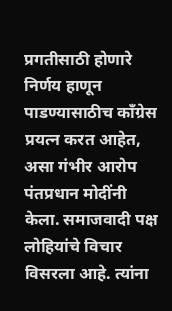प्रगतीसाठी होणारे निर्णय हाणून पाडण्यासाठीच काँग्रेस प्रयत्न करत आहेत, असा गंभीर आरोप पंतप्रधान मोदींनी केला. समाजवादी पक्ष लोहियांचे विचार विसरला आहे. त्यांना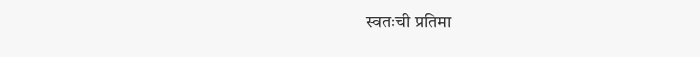स्वतःची प्रतिमा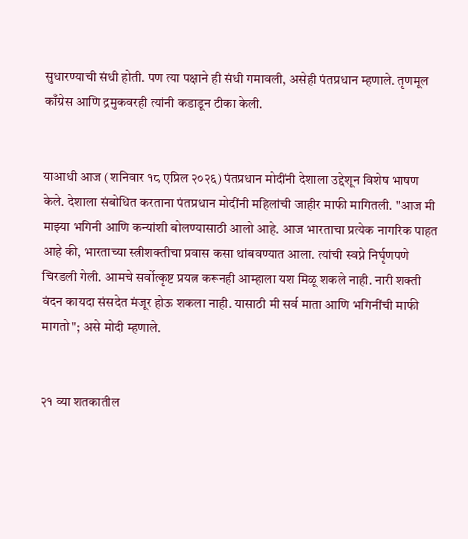सुधारण्याची संधी होती. पण त्या पक्षाने ही संधी गमावली, असेही पंतप्रधान म्हणाले. तृणमूल काँग्रेस आणि द्रमुकवरही त्यांनी कडाडून टीका केली.


याआधी आज (शनिवार १८ एप्रिल २०२६) पंतप्रधान मोदींनी देशाला उद्देशून विशेष भाषण केले. देशाला संबोधित करताना पंतप्रधान मोदींनी महिलांची जाहीर माफी मागितली. "आज मी माझ्या भगिनी आणि कन्यांशी बोलण्यासाठी आलो आहे. आज भारताचा प्रत्येक नागरिक पाहत आहे की, भारताच्या स्त्रीशक्तीचा प्रवास कसा थांबवण्यात आला. त्यांची स्वप्ने निर्घृणपणे चिरडली गेली. आमचे सर्वोत्कृष्ट प्रयत्न करूनही आम्हाला यश मिळू शकले नाही. नारी शक्ती वंदन कायदा संसदेत मंजूर होऊ शकला नाही. यासाठी मी सर्व माता आणि भगिनींची माफी मागतो"; असे मोदी म्हणाले.


२१ व्या शतकातील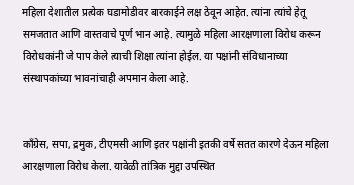महिला देशातील प्रत्येक घडामोडीवर बारकाईने लक्ष ठेवून आहेत. त्यांना त्यांचे हेतू समजतात आणि वास्तवाचे पूर्ण भान आहे. त्यामुळे महिला आरक्षणाला विरोध करून विरोधकांनी जे पाप केले त्याची शिक्षा त्यांना होईल. या पक्षांनी संविधानाच्या संस्थापकांच्या भावनांचाही अपमान केला आहे.


काँग्रेस, सपा, द्रमुक, टीएमसी आणि इतर पक्षांनी इतकी वर्षे सतत कारणे देऊन महिला आरक्षणाला विरोध केला. यावेळी तांत्रिक मुद्दा उपस्थित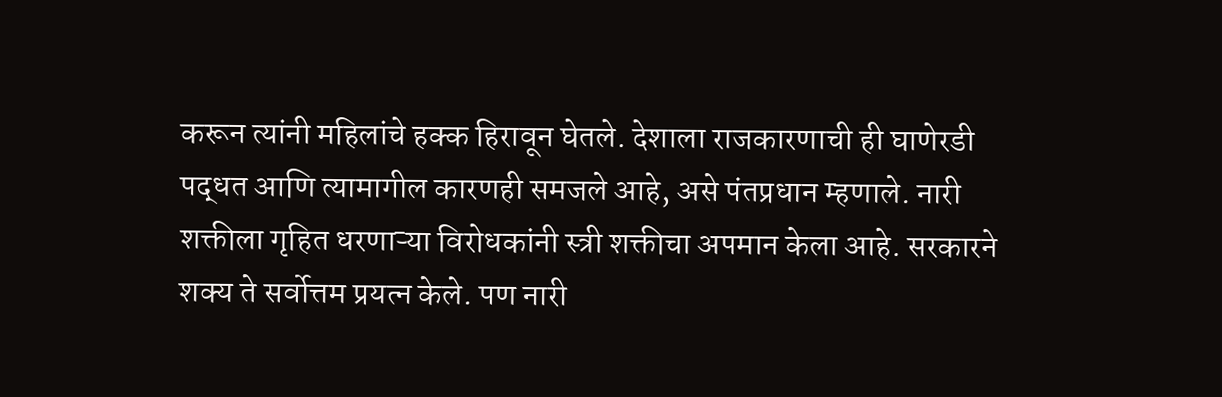करून त्यांनी महिलांचे हक्क हिरावून घेतले. देशाला राजकारणाची ही घाणेरडी पद्धत आणि त्यामागील कारणही समजले आहे, असे पंतप्रधान म्हणाले. नारी शक्तीला गृहित धरणाऱ्या विरोधकांनी स्त्री शक्तीचा अपमान केला आहे. सरकारने शक्य ते सर्वोत्तम प्रयत्न केले. पण नारी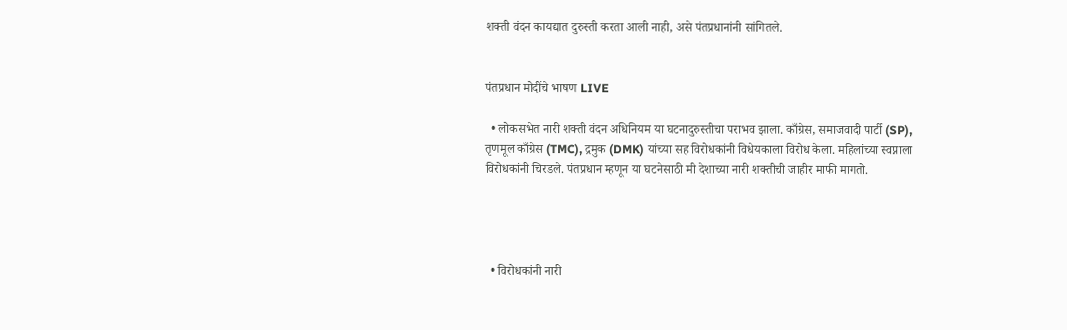शक्ती वंदन कायद्यात दुरुस्ती करता आली नाही, असे पंतप्रधानांनी सांगितले.


पंतप्रधान मोदींचे भाषण LIVE

  • लोकसभेत नारी शक्ती वंदन अधिनियम या घटनादुरुस्तीचा पराभव झाला. काँग्रेस, समाजवादी पार्टी (SP), तृणमूल काँग्रेस (TMC), द्रमुक (DMK) यांच्या सह विरोधकांनी विधेयकाला विरोध केला. महिलांच्या स्वप्नाला विरोधकांनी चिरडले. पंतप्रधान म्हणून या घटनेसाठी मी देशाच्या नारी शक्तीची जाहीर माफी मागतो.




  • विरोधकांनी नारी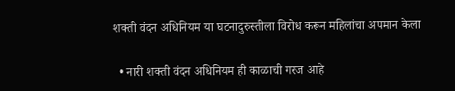शक्ती वंदन अधिनियम या घटनादुरुस्तीला विरोध करून महिलांचा अपमान केला

  • नारी शक्ती वंदन अधिनियम ही काळाची गरज आहे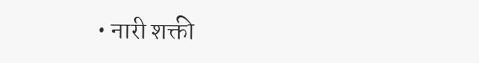• नारी शक्ती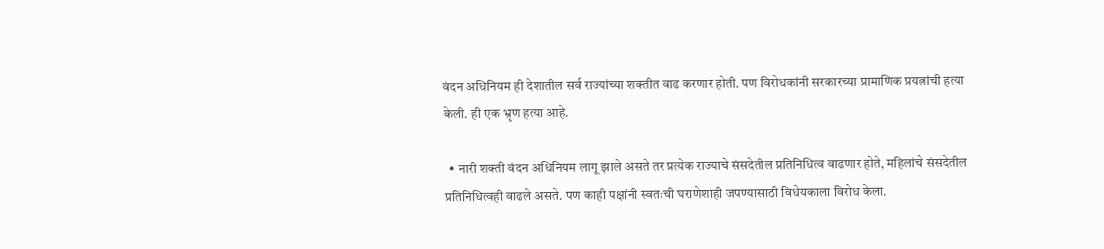वंदन अधिनियम ही देशातील सर्व राज्यांच्या शक्तीत वाढ करणार होती. पण विरोधकांनी सरकारच्या प्रामाणिक प्रयत्नांची हत्या केली. ही एक भ्रृण हत्या आहे.

  • नारी शक्ती वंदन अधिनियम लागू झाले असते तर प्रत्येक राज्याचे संसदेतील प्रतिनिधित्व वाढणार होते, महिलांचे संसदेतील प्रतिनिधित्वही वाढले असते. पण काही पक्षांनी स्वतःची घराणेशाही जपण्यासाठी विधेयकाला विरोध केला.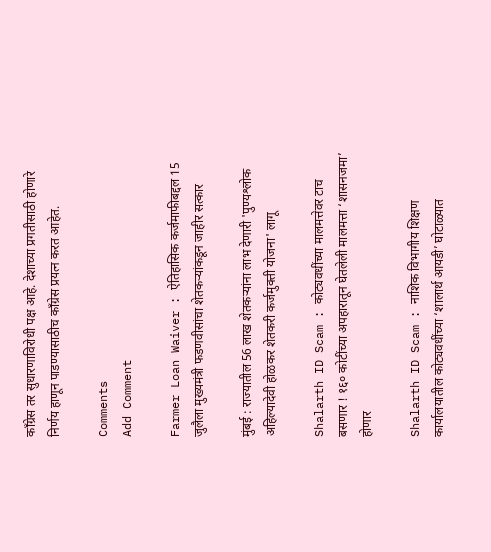काँग्रेस तर सुधारणाविरोधी पक्ष आहे. देशाच्या प्रगतीसाठी होणारे निर्णय हाणून पाडण्यासाठीच काँग्रेस प्रयत्न करत आहेत.

Comments
Add Comment

Farmer Loan Waiver : ऐतिहासिक कर्जमाफीबद्दल 15 जुलैला मुख्यमंत्री फडणवीसांचा शेतकऱ्यांकडून जाहीर सत्कार

मुंबई : राज्यातील 56 लाख शेतकऱ्यांना लाभ देणारी 'पुण्यश्लोक अहिल्यादेवी होळकर शेतकरी कर्जमुक्ती योजना' लागू

Shalarth ID Scam : कोट्यवधींच्या मालमत्तेवर टाच बसणार ! १६० कोटींच्या अपहारातून घेतलेली मालमत्ता ‘शासनजमा’ होणार

Shalarth ID Scam : नाशिक विभागीय शिक्षण कार्यालयातील कोट्यवधींच्या ‘शालार्थ आयडी’ घोटाळ्यात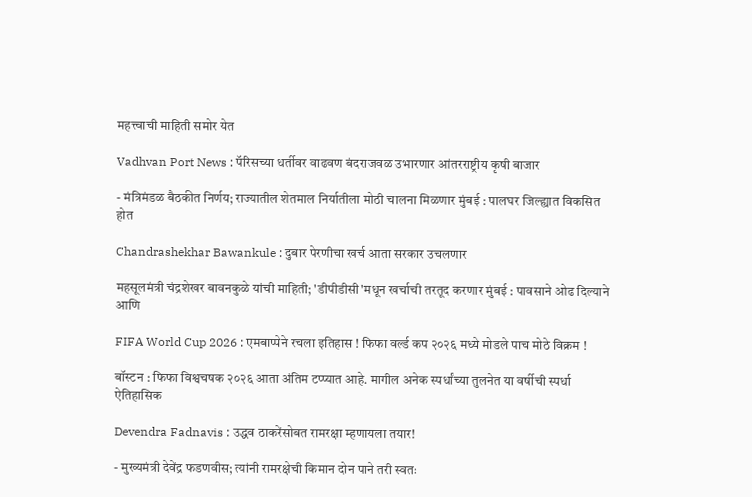महत्त्वाची माहिती समोर येत

Vadhvan Port News : पॅरिसच्या धर्तीवर वाढवण बंदराजवळ उभारणार आंतरराष्ट्रीय कृषी बाजार

- मंत्रिमंडळ बैठकीत निर्णय; राज्यातील शेतमाल निर्यातीला मोठी चालना मिळणार मुंबई : पालघर जिल्ह्यात विकसित होत

Chandrashekhar Bawankule : दुबार पेरणीचा खर्च आता सरकार उचलणार

महसूलमंत्री चंद्रशेखर बावनकुळे यांची माहिती; 'डीपीडीसी'मधून खर्चाची तरतूद करणार मुंबई : पावसाने ओढ दिल्याने आणि

FIFA World Cup 2026 : एमबाप्पेने रचला इतिहास ! फिफा वर्ल्ड कप २०२६ मध्ये मोडले पाच मोठे विक्रम !

बॉस्टन : फिफा विश्वचषक २०२६ आता अंतिम टप्प्यात आहे. मागील अनेक स्पर्धांच्या तुलनेत या वर्षीची स्पर्धा ऐतिहासिक

Devendra Fadnavis : उद्धव ठाकरेंसोबत रामरक्षा म्हणायला तयार!

- मुख्यमंत्री देवेंद्र फडणवीस; त्यांनी रामरक्षेची किमान दोन पाने तरी स्वतः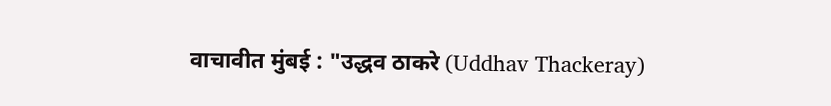वाचावीत मुंबई : "उद्धव ठाकरे (Uddhav Thackeray)